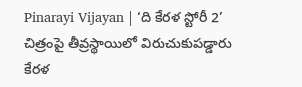Pinarayi Vijayan | ‘ది కేరళ స్టోరీ 2’ చిత్రంపై తీవ్రస్థాయిలో విరుచుకుపడ్డారు కేరళ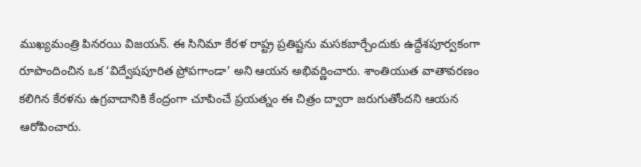ముఖ్యమంత్రి పినరయి విజయన్. ఈ సినిమా కేరళ రాష్ట్ర ప్రతిష్టను మసకబార్చేందుకు ఉద్దేశపూర్వకంగా రూపొందించిన ఒక ‘విద్వేషపూరిత ప్రోపగాండా’ అని ఆయన అభివర్ణించారు. శాంతియుత వాతావరణం కలిగిన కేరళను ఉగ్రవాదానికి కేంద్రంగా చూపించే ప్రయత్నం ఈ చిత్రం ద్వారా జరుగుతోందని ఆయన ఆరోపించారు.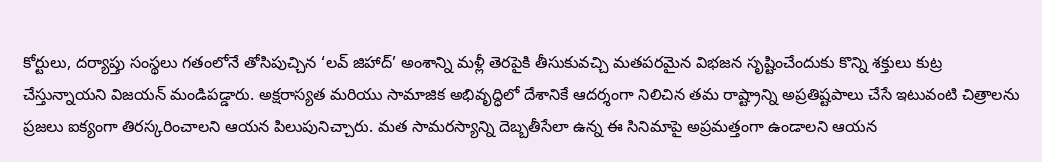కోర్టులు, దర్యాప్తు సంస్థలు గతంలోనే తోసిపుచ్చిన ‘లవ్ జిహాద్’ అంశాన్ని మళ్లీ తెరపైకి తీసుకువచ్చి మతపరమైన విభజన సృష్టించేందుకు కొన్ని శక్తులు కుట్ర చేస్తున్నాయని విజయన్ మండిపడ్డారు. అక్షరాస్యత మరియు సామాజిక అభివృద్ధిలో దేశానికే ఆదర్శంగా నిలిచిన తమ రాష్ట్రాన్ని అప్రతిష్టపాలు చేసే ఇటువంటి చిత్రాలను ప్రజలు ఐక్యంగా తిరస్కరించాలని ఆయన పిలుపునిచ్చారు. మత సామరస్యాన్ని దెబ్బతీసేలా ఉన్న ఈ సినిమాపై అప్రమత్తంగా ఉండాలని ఆయన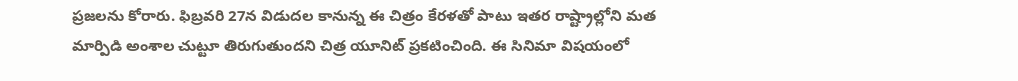ప్రజలను కోరారు. ఫిబ్రవరి 27న విడుదల కానున్న ఈ చిత్రం కేరళతో పాటు ఇతర రాష్ట్రాల్లోని మత మార్పిడి అంశాల చుట్టూ తిరుగుతుందని చిత్ర యూనిట్ ప్రకటించింది. ఈ సినిమా విషయంలో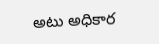అటు అధికార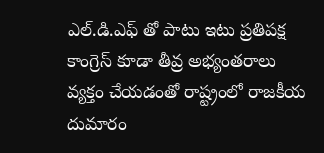ఎల్.డి.ఎఫ్ తో పాటు ఇటు ప్రతిపక్ష కాంగ్రెస్ కూడా తీవ్ర అభ్యంతరాలు వ్యక్తం చేయడంతో రాష్ట్రంలో రాజకీయ దుమారం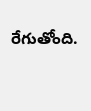రేగుతోంది.